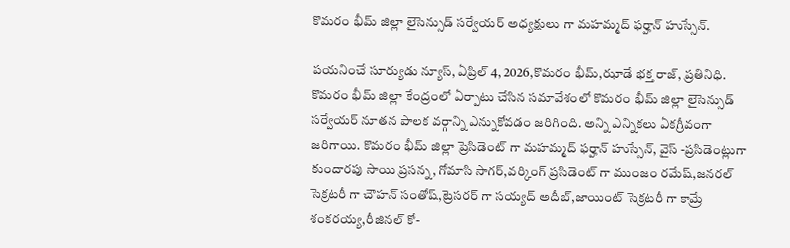కొమరం భీమ్ జిల్లా లైసెన్సుడ్ సర్వేయర్ అధ్యక్షులు గా మహమ్మద్ ఫర్హాన్ హుస్సేన్.

పయనించే సూర్యుడు న్యూస్, ఏప్రిల్ 4, 2026,కొమరం భీమ్,ఝాడే భక్త రాజ్, ప్రతినిధి. కొమరం భీమ్ జిల్లా కేంద్రంలో ఏర్పాటు చేసిన సమావేశంలో కొమరం భీమ్ జిల్లా లైసెన్సుడ్ సర్వేయర్ నూతన పాలక వర్గాన్ని ఎన్నుకోవడం జరిగింది. అన్ని ఎన్నికలు ఏకగ్రీవంగా జరిగాయి. కొమరం భీమ్ జిల్లా ప్రెసిడెంట్ గా మహమ్మద్ ఫర్హాన్ హుస్సేన్, వైస్ -ప్రసిడెంట్లుగా కుందారపు సాయి ప్రసన్న, గోమాసి సాగర్,వర్కింగ్ ప్రసిడెంట్ గా ముంజం రమేష్,జనరల్ సెక్రటరీ గా చౌహన్ సంతోష్,ట్రెసరర్ గా సయ్యద్ అదీబ్,జాయింట్ సెక్రటరీ గా కామ్రే శంకరయ్య,రీజినల్ కో-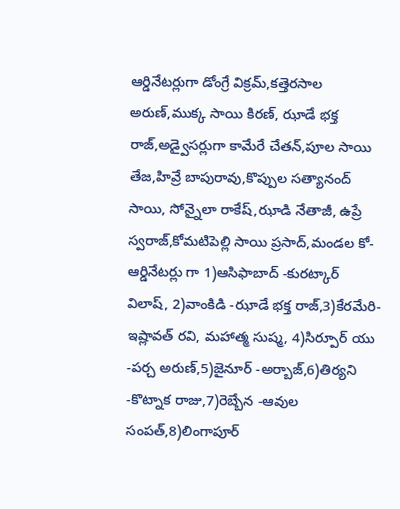ఆర్డినేటర్లుగా డోంగ్రే విక్రమ్,కత్తెరసాల అరుణ్,ముక్క సాయి కిరణ్, ఝాడే భక్త రాజ్,అడ్వైసర్లుగా కామేరే చేతన్,పూల సాయి తేజ,హివ్రే బాపురావు,కొప్పుల సత్యానంద్ సాయి, సోన్నైలా రాకేష్,ఝాడి నేతాజీ, ఉప్రే స్వరాజ్,కోమటిపెల్లి సాయి ప్రసాద్,మండల కో-ఆర్డినేటర్లు గా 1)ఆసిఫాబాద్ -కురట్కార్ విలాష్, 2)వాంకిడి -ఝాడే భక్త రాజ్,3)కేరమేరి- ఇష్లావత్ రవి, మహాత్మ సుష్మ, 4)సిర్పూర్ యు -పర్చ అరుణ్,5)జైనూర్ -అర్బాజ్,6)తిర్యని -కొట్నాక రాజు,7)రెబ్బేన -ఆవుల సంపత్,8)లింగాపూర్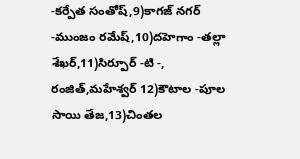-కర్పేత సంతోష్,9)కాగజ్ నగర్ -ముంజం రమేష్,10)దహెగాం -తల్లా శేఖర్,11)సిర్పూర్ -టి -, రంజిత్,మహేశ్వర్ 12)కౌటాల -పూల సాయి తేజ,13)చింతల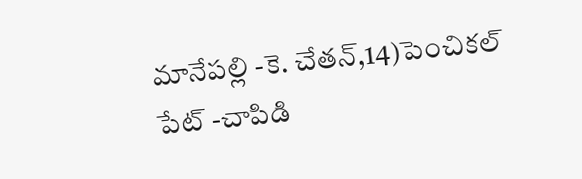మానేపల్లి -కె. చేతన్,14)పెంచికల్ పేట్ -చాపిడి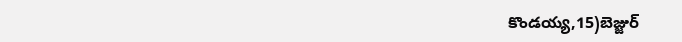కొండయ్య,15)బెజ్జుర్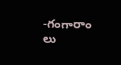-గంగారాం లు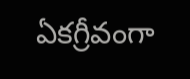ఏకగ్రీవంగా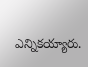ఎన్నికయ్యారు.